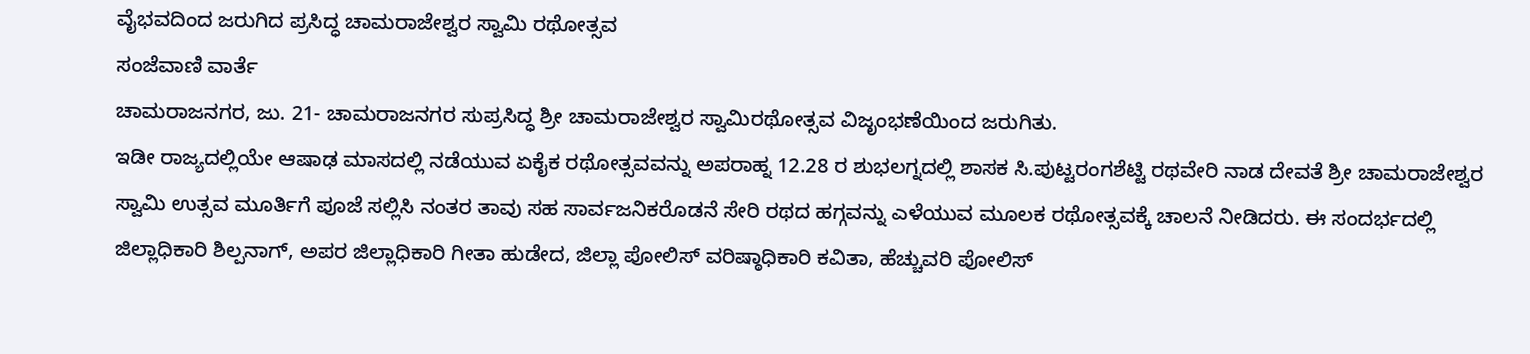ವೈಭವದಿಂದ ಜರುಗಿದ ಪ್ರಸಿದ್ಧ ಚಾಮರಾಜೇಶ್ವರ ಸ್ವಾಮಿ ರಥೋತ್ಸವ
ಸಂಜೆವಾಣಿ ವಾರ್ತೆ
ಚಾಮರಾಜನಗರ, ಜು. 21- ಚಾಮರಾಜನಗರ ಸುಪ್ರಸಿದ್ಧ ಶ್ರೀ ಚಾಮರಾಜೇಶ್ವರ ಸ್ವಾಮಿರಥೋತ್ಸವ ವಿಜೃಂಭಣೆಯಿಂದ ಜರುಗಿತು.
ಇಡೀ ರಾಜ್ಯದಲ್ಲಿಯೇ ಆಷಾಢ ಮಾಸದಲ್ಲಿ ನಡೆಯುವ ಏಕೈಕ ರಥೋತ್ಸವವನ್ನು ಅಪರಾಹ್ನ 12.28 ರ ಶುಭಲಗ್ನದಲ್ಲಿ ಶಾಸಕ ಸಿ.ಪುಟ್ಟರಂಗಶೆಟ್ಟಿ ರಥವೇರಿ ನಾಡ ದೇವತೆ ಶ್ರೀ ಚಾಮರಾಜೇಶ್ವರ ಸ್ವಾಮಿ ಉತ್ಸವ ಮೂರ್ತಿಗೆ ಪೂಜೆ ಸಲ್ಲಿಸಿ ನಂತರ ತಾವು ಸಹ ಸಾರ್ವಜನಿಕರೊಡನೆ ಸೇರಿ ರಥದ ಹಗ್ಗವನ್ನು ಎಳೆಯುವ ಮೂಲಕ ರಥೋತ್ಸವಕ್ಕೆ ಚಾಲನೆ ನೀಡಿದರು. ಈ ಸಂದರ್ಭದಲ್ಲಿ ಜಿಲ್ಲಾಧಿಕಾರಿ ಶಿಲ್ಪನಾಗ್, ಅಪರ ಜಿಲ್ಲಾಧಿಕಾರಿ ಗೀತಾ ಹುಡೇದ, ಜಿಲ್ಲಾ ಪೋಲಿಸ್ ವರಿಷ್ಠಾಧಿಕಾರಿ ಕವಿತಾ, ಹೆಚ್ಚುವರಿ ಪೋಲಿಸ್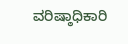ವರಿಷ್ಠಾಧಿಕಾರಿ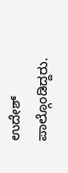ಉದೇಶ್ ಪಾಲ್ಗೊಂಡಿದ್ದರು.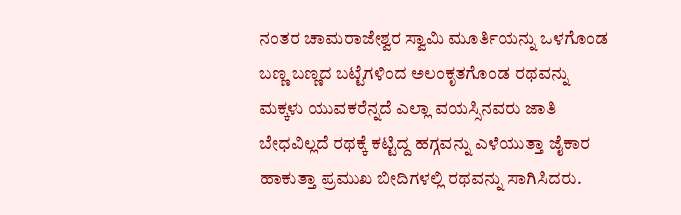ನಂತರ ಚಾಮರಾಜೇಶ್ವರ ಸ್ವಾಮಿ ಮೂರ್ತಿಯನ್ನು ಒಳಗೊಂಡ ಬಣ್ಣ ಬಣ್ಣದ ಬಟ್ಟೆಗಳಿಂದ ಅಲಂಕೃತಗೊಂಡ ರಥವನ್ನು ಮಕ್ಕಳು ಯುವಕರೆನ್ನದೆ ಎಲ್ಲಾ ವಯಸ್ಸಿನವರು ಜಾತಿ ಬೇಧವಿಲ್ಲದೆ ರಥಕ್ಕೆ ಕಟ್ಟಿದ್ದ ಹಗ್ಗವನ್ನು ಎಳೆಯುತ್ತಾ ಜೈಕಾರ ಹಾಕುತ್ತಾ ಪ್ರಮುಖ ಬೀದಿಗಳಲ್ಲಿ ರಥವನ್ನು ಸಾಗಿಸಿದರು.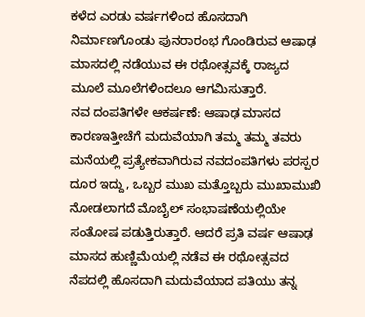ಕಳೆದ ಎರಡು ವರ್ಷಗಳಿಂದ ಹೊಸದಾಗಿ ನಿರ್ಮಾಣಗೊಂಡು ಪುನರಾರಂಭ ಗೊಂಡಿರುವ ಆಷಾಢ ಮಾಸದಲ್ಲಿ ನಡೆಯುವ ಈ ರಥೋತ್ಸವಕ್ಕೆ ರಾಜ್ಯದ ಮೂಲೆ ಮೂಲೆಗಳಿಂದಲೂ ಆಗಮಿಸುತ್ತಾರೆ.
ನವ ದಂಪತಿಗಳೇ ಆಕರ್ಷಣೆ: ಆಷಾಢ ಮಾಸದ ಕಾರಣಇತ್ತೀಚೆಗೆ ಮದುವೆಯಾಗಿ ತಮ್ಮ ತಮ್ಮ ತವರು ಮನೆಯಲ್ಲಿ ಪ್ರತ್ಯೇಕವಾಗಿರುವ ನವದಂಪತಿಗಳು ಪರಸ್ಪರ ದೂರ ಇದ್ದು, ಒಬ್ಬರ ಮುಖ ಮತ್ತೊಬ್ಬರು ಮುಖಾಮುಖಿ ನೋಡಲಾಗದೆ ಮೊಬೈಲ್ ಸಂಭಾಷಣೆಯಲ್ಲಿಯೇ ಸಂತೋಷ ಪಡುತ್ತಿರುತ್ತಾರೆ. ಆದರೆ ಪ್ರತಿ ವರ್ಷ ಆಷಾಢ ಮಾಸದ ಹುಣ್ಣಿಮೆಯಲ್ಲಿ ನಡೆವ ಈ ರಥೋತ್ಸವದ ನೆಪದಲ್ಲಿ ಹೊಸದಾಗಿ ಮದುವೆಯಾದ ಪತಿಯು ತನ್ನ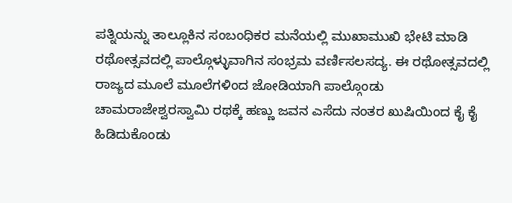ಪತ್ನಿಯನ್ನು ತಾಲ್ಲೂಕಿನ ಸಂಬಂಧಿಕರ ಮನೆಯಲ್ಲಿ ಮುಖಾಮುಖಿ ಭೇಟಿ ಮಾಡಿ ರಥೋತ್ಸವದಲ್ಲಿ ಪಾಲ್ಗೊಳ್ಳುವಾಗಿನ ಸಂಭ್ರಮ ವರ್ಣಿಸಲಸದ್ಯ. ಈ ರಥೋತ್ಸವದಲ್ಲಿ ರಾಜ್ಯದ ಮೂಲೆ ಮೂಲೆಗಳಿಂದ ಜೋಡಿಯಾಗಿ ಪಾಲ್ಗೊಂಡು ಚಾಮರಾಜೇಶ್ವರಸ್ವಾಮಿ ರಥಕ್ಕೆ ಹಣ್ಣು ಜವನ ಎಸೆದು ನಂತರ ಖುಷಿಯಿಂದ ಕೈ ಕೈ ಹಿಡಿದುಕೊಂಡು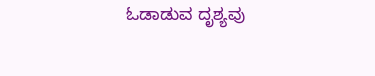ಓಡಾಡುವ ದೃಶ್ಯವು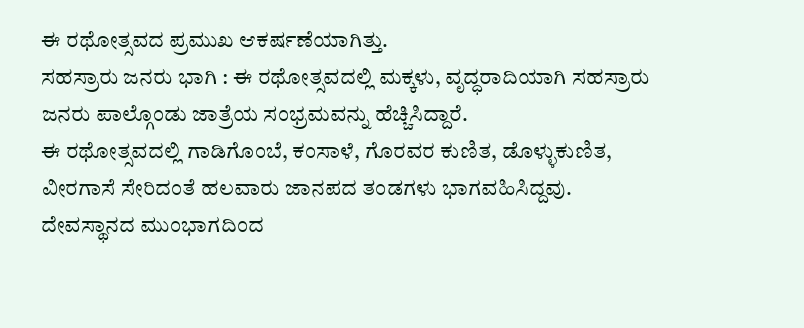ಈ ರಥೋತ್ಸವದ ಪ್ರಮುಖ ಆಕರ್ಷಣೆಯಾಗಿತ್ತು.
ಸಹಸ್ರಾರು ಜನರು ಭಾಗಿ : ಈ ರಥೋತ್ಸವದಲ್ಲಿ ಮಕ್ಕಳು, ವೃದ್ಧರಾದಿಯಾಗಿ ಸಹಸ್ರಾರು ಜನರು ಪಾಲ್ಗೊಂಡು ಜಾತ್ರೆಯ ಸಂಭ್ರಮವನ್ನು ಹೆಚ್ಚಿಸಿದ್ದಾರೆ.
ಈ ರಥೋತ್ಸವದಲ್ಲಿ ಗಾಡಿಗೊಂಬೆ, ಕಂಸಾಳೆ, ಗೊರವರ ಕುಣಿತ, ಡೊಳ್ಳುಕುಣಿತ, ವೀರಗಾಸೆ ಸೇರಿದಂತೆ ಹಲವಾರು ಜಾನಪದ ತಂಡಗಳು ಭಾಗವಹಿಸಿದ್ದವು.
ದೇವಸ್ಥಾನದ ಮುಂಭಾಗದಿಂದ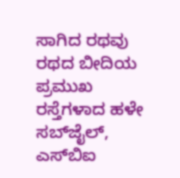ಸಾಗಿದ ರಥವು ರಥದ ಬೀದಿಯ ಪ್ರಮುಖ ರಸ್ತೆಗಳಾದ ಹಳೇ ಸಬ್‍ಜೈಲ್, ಎಸ್‍ಬಿಐ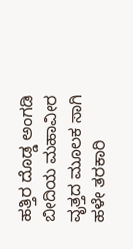ಹತ್ತಿರ ದೊಡ್ಡ ಅಂಗಡಿ ಬೀದಿಯ ಮಹಾವೀರ ವೃತ್ತದ ಮೂಲಕ ಸಾಗಿ ಹಳೇ ತರಕಾರಿ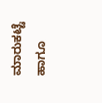ಮಾರುಕಟ್ಟೆ ಹಾಗೂ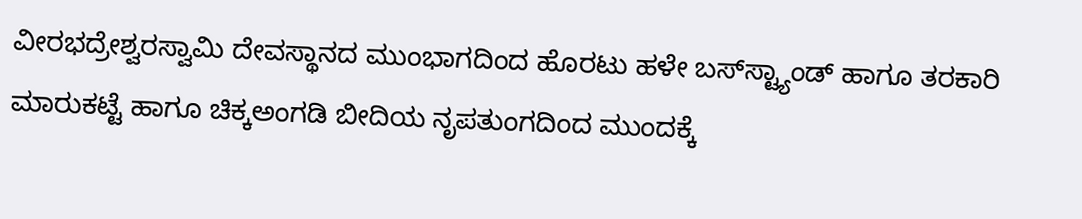ವೀರಭದ್ರೇಶ್ವರಸ್ವಾಮಿ ದೇವಸ್ಥಾನದ ಮುಂಭಾಗದಿಂದ ಹೊರಟು ಹಳೇ ಬಸ್‍ಸ್ಟ್ಯಾಂಡ್ ಹಾಗೂ ತರಕಾರಿ ಮಾರುಕಟ್ಟೆ ಹಾಗೂ ಚಿಕ್ಕಅಂಗಡಿ ಬೀದಿಯ ನೃಪತುಂಗದಿಂದ ಮುಂದಕ್ಕೆ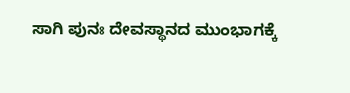ಸಾಗಿ ಪುನಃ ದೇವಸ್ಥಾನದ ಮುಂಭಾಗಕ್ಕೆ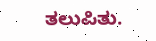ತಲುಪಿತು.